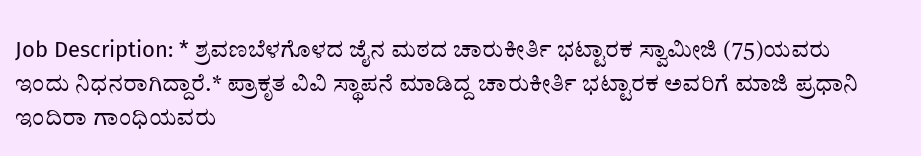Job Description: * ಶ್ರವಣಬೆಳಗೊಳದ ಜೈನ ಮಠದ ಚಾರುಕೀರ್ತಿ ಭಟ್ಟಾರಕ ಸ್ವಾಮೀಜಿ (75)ಯವರು ಇಂದು ನಿಧನರಾಗಿದ್ದಾರೆ.* ಪ್ರಾಕೃತ ವಿವಿ ಸ್ಥಾಪನೆ ಮಾಡಿದ್ದ ಚಾರುಕೀರ್ತಿ ಭಟ್ಟಾರಕ ಅವರಿಗೆ ಮಾಜಿ ಪ್ರಧಾನಿ ಇಂದಿರಾ ಗಾಂಧಿಯವರು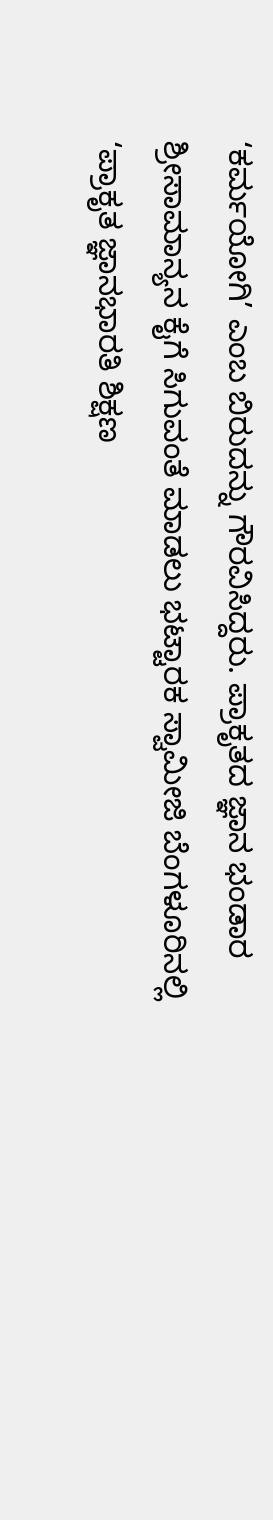‘ಕರ್ಮಯೋಗಿ’ ಎಂಬ ಬಿರುದನ್ನು ಗೌರವಿಸಿದ್ದರು. ಪ್ರಾಕೃತದ ಜ್ಞಾನ ಭಂಡಾರ ಶ್ರೀಸಾಮಾನ್ಯನ ಕೈಗೆ ಸಿಗುವಂತೆ ಮಾಡಲು ಭಟ್ಟಾರಕ ಸ್ವಾಮೀಜಿ ಬೆಂಗಳೂರಿನಲ್ಲಿ ‘ಪ್ರಾಕೃತ ಜ್ಞಾನಭಾರತಿ ಶಿಕ್ಷಣ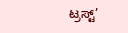ಟ್ರಸ್ಟ್’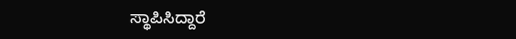ಸ್ಥಾಪಿಸಿದ್ದಾರೆ